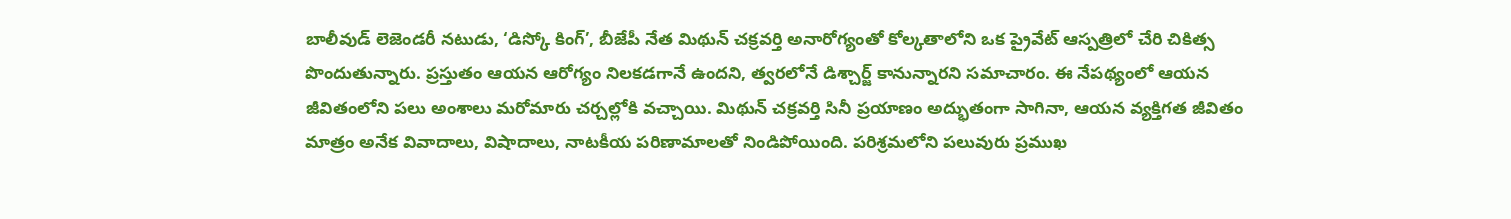బాలీవుడ్ లెజెండరీ నటుడు, ‘డిస్కో కింగ్’, బీజేపీ నేత మిథున్ చక్రవర్తి అనారోగ్యంతో కోల్కతాలోని ఒక ప్రైవేట్ ఆస్పత్రిలో చేరి చికిత్స పొందుతున్నారు. ప్రస్తుతం ఆయన ఆరోగ్యం నిలకడగానే ఉందని, త్వరలోనే డిశ్చార్జ్ కానున్నారని సమాచారం. ఈ నేపథ్యంలో ఆయన జీవితంలోని పలు అంశాలు మరోమారు చర్చల్లోకి వచ్చాయి. మిథున్ చక్రవర్తి సినీ ప్రయాణం అద్భుతంగా సాగినా, ఆయన వ్యక్తిగత జీవితం మాత్రం అనేక వివాదాలు, విషాదాలు, నాటకీయ పరిణామాలతో నిండిపోయింది. పరిశ్రమలోని పలువురు ప్రముఖ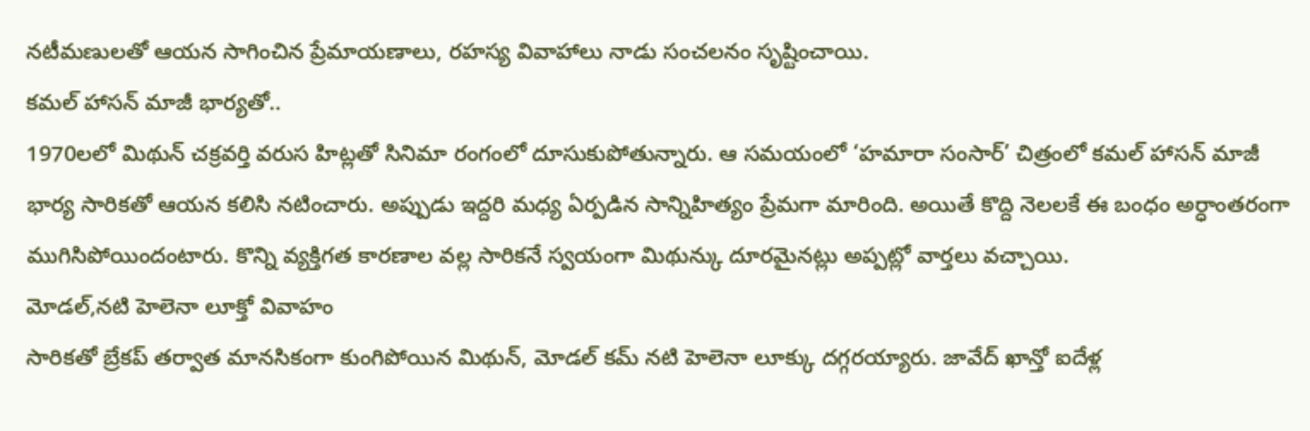నటీమణులతో ఆయన సాగించిన ప్రేమాయణాలు, రహస్య వివాహాలు నాడు సంచలనం సృష్టించాయి.
కమల్ హాసన్ మాజీ భార్యతో..
1970లలో మిథున్ చక్రవర్తి వరుస హిట్లతో సినిమా రంగంలో దూసుకుపోతున్నారు. ఆ సమయంలో ‘హమారా సంసార్’ చిత్రంలో కమల్ హాసన్ మాజీ భార్య సారికతో ఆయన కలిసి నటించారు. అప్పుడు ఇద్దరి మధ్య ఏర్పడిన సాన్నిహిత్యం ప్రేమగా మారింది. అయితే కొద్ది నెలలకే ఈ బంధం అర్ధాంతరంగా ముగిసిపోయిందంటారు. కొన్ని వ్యక్తిగత కారణాల వల్ల సారికనే స్వయంగా మిథున్కు దూరమైనట్లు అప్పట్లో వార్తలు వచ్చాయి.
మోడల్,నటి హెలెనా లూక్తో వివాహం
సారికతో బ్రేకప్ తర్వాత మానసికంగా కుంగిపోయిన మిథున్, మోడల్ కమ్ నటి హెలెనా లూక్కు దగ్గరయ్యారు. జావేద్ ఖాన్తో ఐదేళ్ల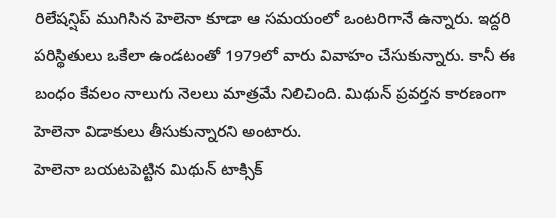రిలేషన్షిప్ ముగిసిన హెలెనా కూడా ఆ సమయంలో ఒంటరిగానే ఉన్నారు. ఇద్దరి పరిస్థితులు ఒకేలా ఉండటంతో 1979లో వారు వివాహం చేసుకున్నారు. కానీ ఈ బంధం కేవలం నాలుగు నెలలు మాత్రమే నిలిచింది. మిథున్ ప్రవర్తన కారణంగా హెలెనా విడాకులు తీసుకున్నారని అంటారు.
హెలెనా బయటపెట్టిన మిథున్ టాక్సిక్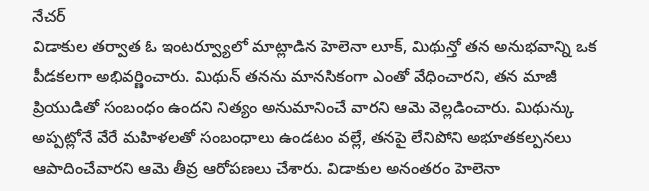నేచర్
విడాకుల తర్వాత ఓ ఇంటర్వ్యూలో మాట్లాడిన హెలెనా లూక్, మిథున్తో తన అనుభవాన్ని ఒక పీడకలగా అభివర్ణించారు. మిథున్ తనను మానసికంగా ఎంతో వేధించారని, తన మాజీ ప్రియుడితో సంబంధం ఉందని నిత్యం అనుమానించే వారని ఆమె వెల్లడించారు. మిథున్కు అప్పట్లోనే వేరే మహిళలతో సంబంధాలు ఉండటం వల్లే, తనపై లేనిపోని అభూతకల్పనలు ఆపాదించేవారని ఆమె తీవ్ర ఆరోపణలు చేశారు. విడాకుల అనంతరం హెలెనా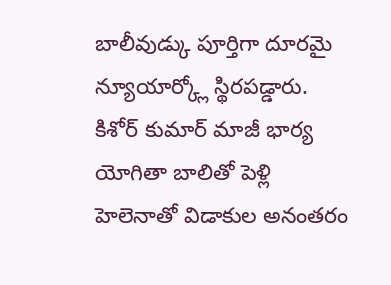బాలీవుడ్కు పూర్తిగా దూరమై న్యూయార్క్లో స్థిరపడ్డారు.
కిశోర్ కుమార్ మాజీ భార్య యోగితా బాలితో పెళ్లి
హెలెనాతో విడాకుల అనంతరం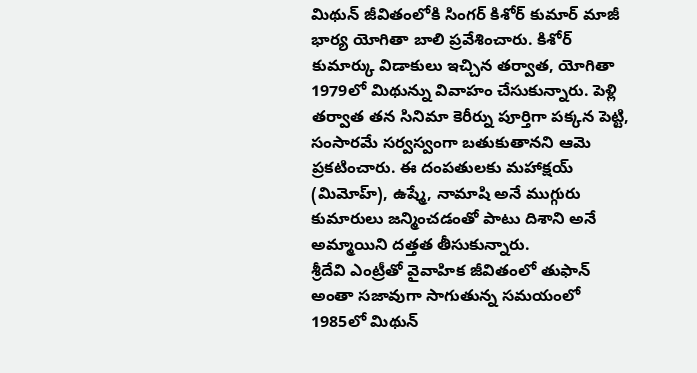మిథున్ జీవితంలోకి సింగర్ కిశోర్ కుమార్ మాజీ భార్య యోగితా బాలి ప్రవేశించారు. కిశోర్ కుమార్కు విడాకులు ఇచ్చిన తర్వాత, యోగితా 1979లో మిథున్ను వివాహం చేసుకున్నారు. పెళ్లి తర్వాత తన సినిమా కెరీర్ను పూర్తిగా పక్కన పెట్టి, సంసారమే సర్వస్వంగా బతుకుతానని ఆమె ప్రకటించారు. ఈ దంపతులకు మహాక్షయ్ (మిమోహ్), ఉష్మే, నామాషి అనే ముగ్గురు కుమారులు జన్మించడంతో పాటు దిశాని అనే అమ్మాయిని దత్తత తీసుకున్నారు.
శ్రీదేవి ఎంట్రీతో వైవాహిక జీవితంలో తుఫాన్
అంతా సజావుగా సాగుతున్న సమయంలో 1985లో మిథున్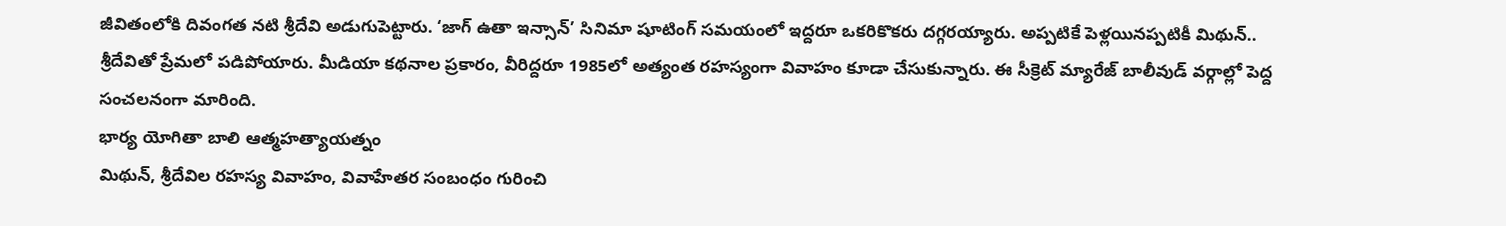జీవితంలోకి దివంగత నటి శ్రీదేవి అడుగుపెట్టారు. ‘జాగ్ ఉతా ఇన్సాన్’ సినిమా షూటింగ్ సమయంలో ఇద్దరూ ఒకరికొకరు దగ్గరయ్యారు. అప్పటికే పెళ్లయినప్పటికీ మిథున్.. శ్రీదేవితో ప్రేమలో పడిపోయారు. మీడియా కథనాల ప్రకారం, వీరిద్దరూ 1985లో అత్యంత రహస్యంగా వివాహం కూడా చేసుకున్నారు. ఈ సీక్రెట్ మ్యారేజ్ బాలీవుడ్ వర్గాల్లో పెద్ద సంచలనంగా మారింది.
భార్య యోగితా బాలి ఆత్మహత్యాయత్నం
మిథున్, శ్రీదేవిల రహస్య వివాహం, వివాహేతర సంబంధం గురించి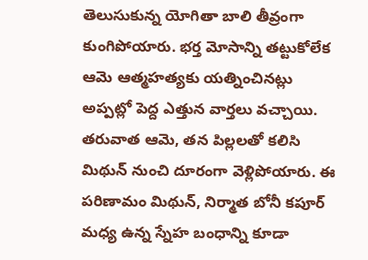తెలుసుకున్న యోగితా బాలి తీవ్రంగా కుంగిపోయారు. భర్త మోసాన్ని తట్టుకోలేక ఆమె ఆత్మహత్యకు యత్నించినట్లు అప్పట్లో పెద్ద ఎత్తున వార్తలు వచ్చాయి. తరువాత ఆమె, తన పిల్లలతో కలిసి మిథున్ నుంచి దూరంగా వెళ్లిపోయారు. ఈ పరిణామం మిథున్, నిర్మాత బోనీ కపూర్ మధ్య ఉన్న స్నేహ బంధాన్ని కూడా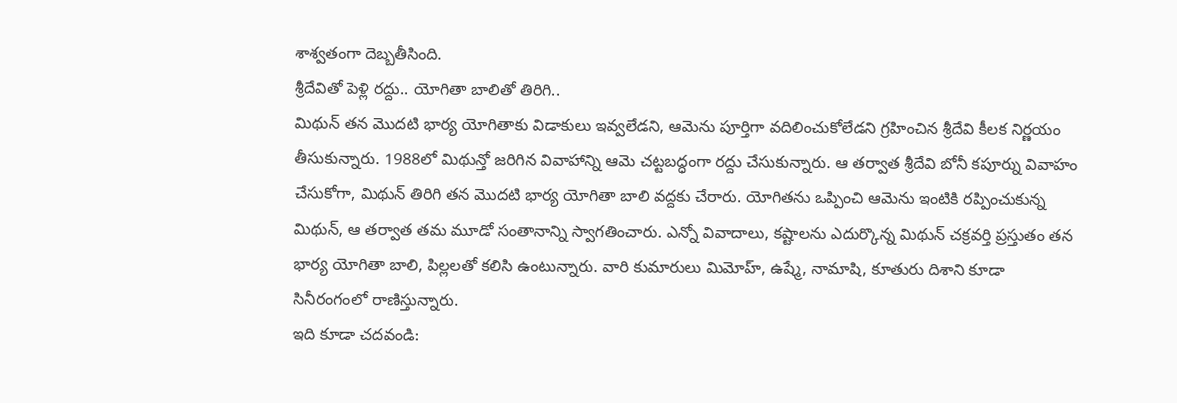శాశ్వతంగా దెబ్బతీసింది.
శ్రీదేవితో పెళ్లి రద్దు.. యోగితా బాలితో తిరిగి..
మిథున్ తన మొదటి భార్య యోగితాకు విడాకులు ఇవ్వలేడని, ఆమెను పూర్తిగా వదిలించుకోలేడని గ్రహించిన శ్రీదేవి కీలక నిర్ణయం తీసుకున్నారు. 1988లో మిథున్తో జరిగిన వివాహాన్ని ఆమె చట్టబద్ధంగా రద్దు చేసుకున్నారు. ఆ తర్వాత శ్రీదేవి బోనీ కపూర్ను వివాహం చేసుకోగా, మిథున్ తిరిగి తన మొదటి భార్య యోగితా బాలి వద్దకు చేరారు. యోగితను ఒప్పించి ఆమెను ఇంటికి రప్పించుకున్న మిథున్, ఆ తర్వాత తమ మూడో సంతానాన్ని స్వాగతించారు. ఎన్నో వివాదాలు, కష్టాలను ఎదుర్కొన్న మిథున్ చక్రవర్తి ప్రస్తుతం తన భార్య యోగితా బాలి, పిల్లలతో కలిసి ఉంటున్నారు. వారి కుమారులు మిమోహ్, ఉష్మే, నామాషి, కూతురు దిశాని కూడా సినీరంగంలో రాణిస్తున్నారు.
ఇది కూడా చదవండి: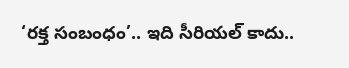‘రక్త సంబంధం’.. ఇది సీరియల్ కాదు..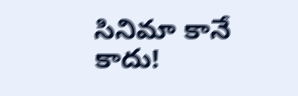సినిమా కానే కాదు!